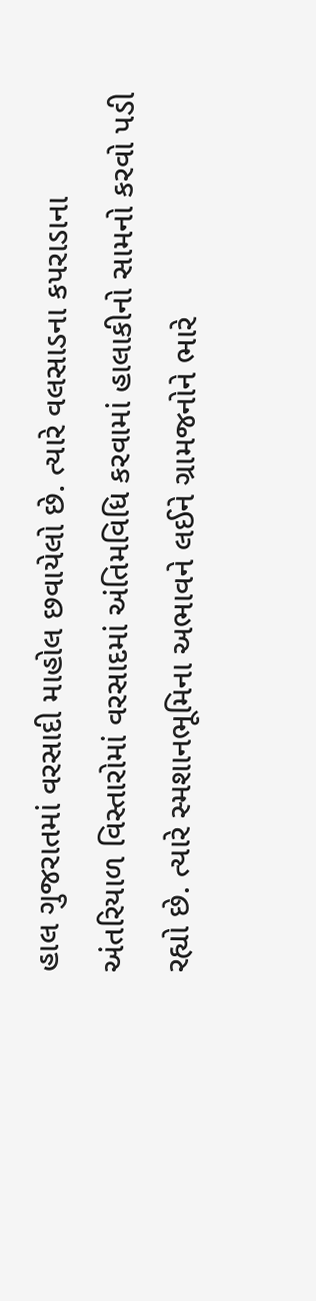હાલ ગુજરાતમાં વરસાદી માહોલ છવાયેલો છે. ત્યારે વલસાડના કપરાડાના અંતરિયાળ વિસ્તારોમાં વરસાદમાં અંતિમવિધિ કરવામાં હાલાકીનો સામનો કરવો પડી રહ્યો છે. ત્યારે સ્મશાનભૂમિના અભાવને લઈને ગ્રામજનોને ભારે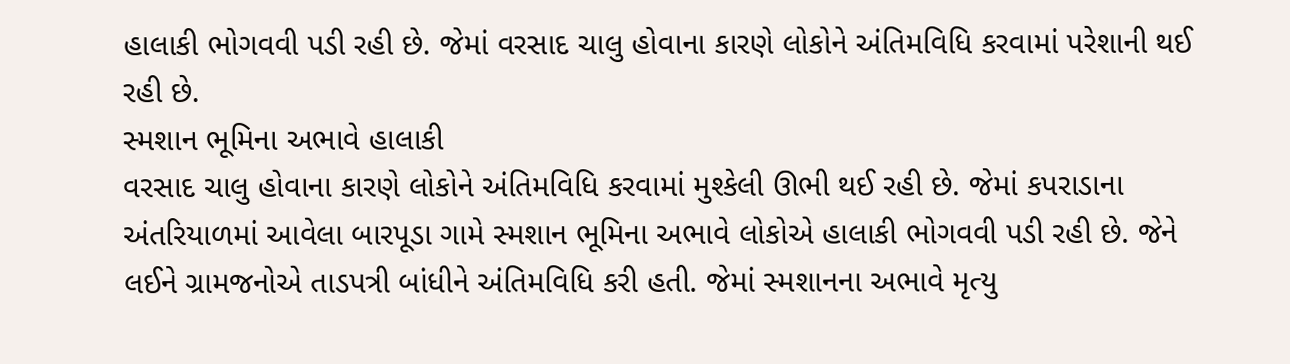હાલાકી ભોગવવી પડી રહી છે. જેમાં વરસાદ ચાલુ હોવાના કારણે લોકોને અંતિમવિધિ કરવામાં પરેશાની થઈ રહી છે.
સ્મશાન ભૂમિના અભાવે હાલાકી
વરસાદ ચાલુ હોવાના કારણે લોકોને અંતિમવિધિ કરવામાં મુશ્કેલી ઊભી થઈ રહી છે. જેમાં કપરાડાના અંતરિયાળમાં આવેલા બારપૂડા ગામે સ્મશાન ભૂમિના અભાવે લોકોએ હાલાકી ભોગવવી પડી રહી છે. જેને લઈને ગ્રામજનોએ તાડપત્રી બાંધીને અંતિમવિધિ કરી હતી. જેમાં સ્મશાનના અભાવે મૃત્યુ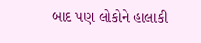બાદ પણ લોકોને હાલાકી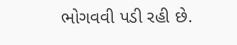ભોગવવી પડી રહી છે.